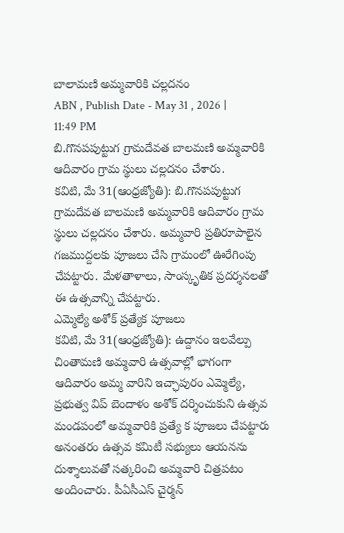బాలామణి అమ్మవారికి చల్లదనం
ABN , Publish Date - May 31 , 2026 | 11:49 PM
బి.గొనపపుట్టుగ గ్రామదేవత బాలమణి అమ్మవారికి ఆదివారం గ్రామ స్థులు చల్లదనం చేశారు.
కవిటి, మే 31(ఆంధ్రజ్యోతి): బి.గొనపపుట్టుగ గ్రామదేవత బాలమణి అమ్మవారికి ఆదివారం గ్రామ స్థులు చల్లదనం చేశారు. అమ్మవారి ప్రతిరూపాలైన గజముద్దలకు పూజలు చేసి గ్రామంలో ఊరేగింపు చేపట్టారు. మేళతాళాలు, సాంస్కృతిక ప్రదర్శనలతో ఈ ఉత్సవాన్ని చేపట్టారు.
ఎమ్మెల్యే అశోక్ ప్రత్యేక పూజలు
కవిటి, మే 31(ఆంధ్రజ్యోతి): ఉద్దానం ఇలవేల్పు చింతామణి అమ్మవారి ఉత్సవాల్లో భాగంగా ఆదివారం అమ్మ వారిని ఇచ్ఛాపురం ఎమ్మెల్యే, ప్రభుత్వ విప్ బెందాళం అశోక్ దర్శించుకుని ఉత్సవ మండపంలో అమ్మవారికి ప్రత్యే క పూజలు చేపట్టారు అనంతరం ఉత్సవ కమిటీ సభ్యులు ఆయనను దుశ్శాలువతో సత్కరించి అమ్మవారి చిత్రపటం అందించారు. పీఏసీఎస్ చైర్మన్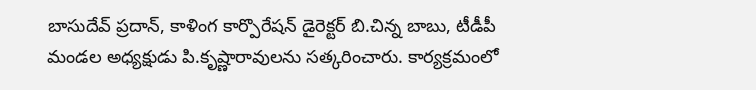బాసుదేవ్ ప్రదాన్, కాళింగ కార్పొరేషన్ డైరెక్టర్ బి.చిన్న బాబు, టీడీపీ మండల అధ్యక్షుడు పి.కృష్ణారావులను సత్కరించారు. కార్యక్రమంలో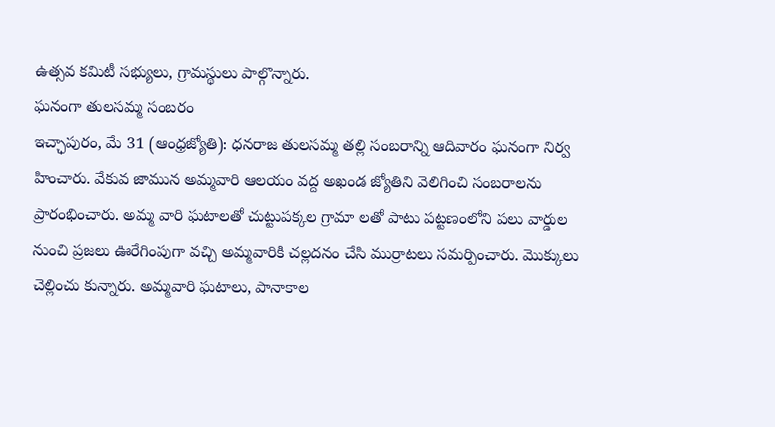ఉత్సవ కమిటీ సభ్యులు, గ్రామస్థులు పాల్గొన్నారు.
ఘనంగా తులసమ్మ సంబరం
ఇచ్ఛాపురం, మే 31 (ఆంధ్రజ్యోతి): ధనరాజ తులసమ్మ తల్లి సంబరాన్ని ఆదివారం ఘనంగా నిర్వ హించారు. వేకువ జామున అమ్మవారి ఆలయం వద్ద అఖండ జ్యోతిని వెలిగించి సంబరాలను ప్రారంభించారు. అమ్మ వారి ఘటాలతో చుట్టుపక్కల గ్రామా లతో పాటు పట్టణంలోని పలు వార్డుల నుంచి ప్రజలు ఊరేగింపుగా వచ్చి అమ్మవారికి చల్లదనం చేసి ముర్రాటలు సమర్పించారు. మొక్కులు చెల్లించు కున్నారు. అమ్మవారి ఘటాలు, పానాకాల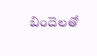బిందెలతో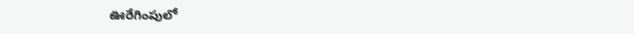ఊరేగింపులో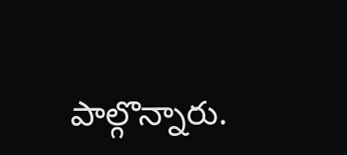పాల్గొన్నారు.